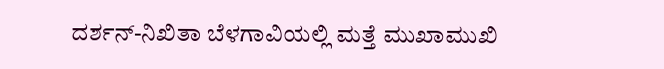ದರ್ಶನ್-ನಿಖಿತಾ ಬೆಳಗಾವಿಯಲ್ಲಿ ಮತ್ತೆ ಮುಖಾಮುಖಿ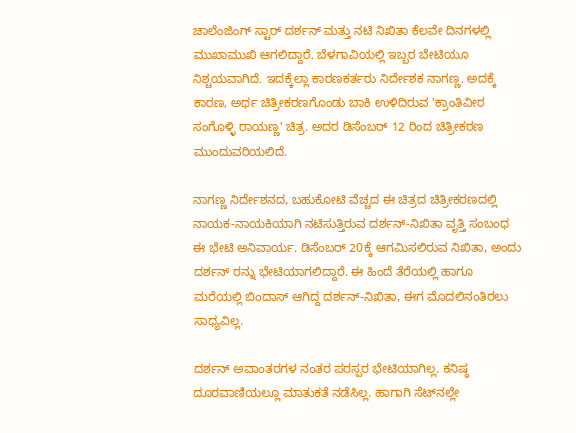ಚಾಲೆಂಜಿಂಗ್ ಸ್ಟಾರ್ ದರ್ಶನ್ ಮತ್ತು ನಟಿ ನಿಖಿತಾ ಕೆಲವೇ ದಿನಗಳಲ್ಲಿ ಮುಖಾಮುಖಿ ಆಗಲಿದ್ದಾರೆ. ಬೆಳಗಾವಿಯಲ್ಲಿ ಇಬ್ಬರ ಬೇಟಿಯೂ ನಿಶ್ಚಯವಾಗಿದೆ. ಇದಕ್ಕೆಲ್ಲಾ ಕಾರಣಕರ್ತರು ನಿರ್ದೇಶಕ ನಾಗಣ್ಣ. ಅದಕ್ಕೆ ಕಾರಣ, ಅರ್ಧ ಚಿತ್ರೀಕರಣಗೊಂಡು ಬಾಕಿ ಉಳಿದಿರುವ 'ಕ್ರಾಂತಿವೀರ ಸಂಗೊಳ್ಳಿ ರಾಯಣ್ಣ' ಚಿತ್ರ. ಅದರ ಡಿಸೆಂಬರ್ 12 ರಿಂದ ಚಿತ್ರೀಕರಣ ಮುಂದುವರಿಯಲಿದೆ.

ನಾಗಣ್ಣ ನಿರ್ದೇಶನದ, ಬಹುಕೋಟಿ ವೆಚ್ಚದ ಈ ಚಿತ್ರದ ಚಿತ್ರೀಕರಣದಲ್ಲಿ ನಾಯಕ-ನಾಯಕಿಯಾಗಿ ನಟಿಸುತ್ತಿರುವ ದರ್ಶನ್-ನಿಖಿತಾ ವೃತ್ತಿ ಸಂಬಂಧ ಈ ಭೇಟಿ ಅನಿವಾರ್ಯ. ಡಿಸೆಂಬರ್ 20ಕ್ಕೆ ಆಗಮಿಸಲಿರುವ ನಿಖಿತಾ, ಅಂದು ದರ್ಶನ್ ರನ್ನು ಭೇಟಿಯಾಗಲಿದ್ದಾರೆ. ಈ ಹಿಂದೆ ತೆರೆಯಲ್ಲಿ ಹಾಗೂ ಮರೆಯಲ್ಲಿ ಬಿಂದಾಸ್ ಆಗಿದ್ದ ದರ್ಶನ್-ನಿಖಿತಾ, ಈಗ ಮೊದಲಿನಂತಿರಲು ಸಾಧ್ಯವಿಲ್ಲ.

ದರ್ಶನ್ ಅವಾಂತರಗಳ ನಂತರ ಪರಸ್ಪರ ಭೇಟಿಯಾಗಿಲ್ಲ. ಕನಿಷ್ಠ ದೂರವಾಣಿಯಲ್ಲೂ ಮಾತುಕತೆ ನಡೆಸಿಲ್ಲ. ಹಾಗಾಗಿ ಸೆಟ್‌ನಲ್ಲೇ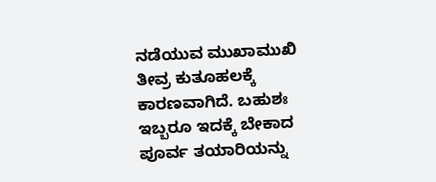ನಡೆಯುವ ಮುಖಾಮುಖಿ ತೀವ್ರ ಕುತೂಹಲಕ್ಕೆ ಕಾರಣವಾಗಿದೆ. ಬಹುಶಃ ಇಬ್ಬರೂ ಇದಕ್ಕೆ ಬೇಕಾದ ಪೂರ್ವ ತಯಾರಿಯನ್ನು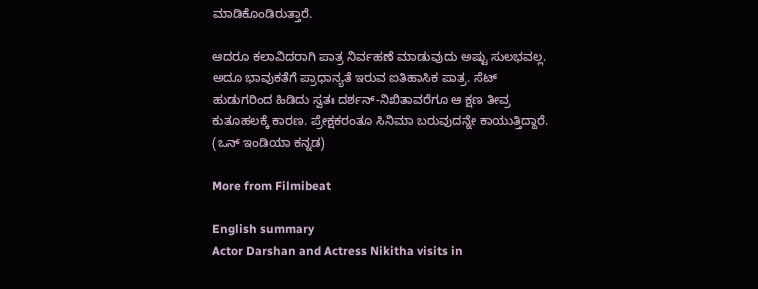ಮಾಡಿಕೊಂಡಿರುತ್ತಾರೆ.

ಆದರೂ ಕಲಾವಿದರಾಗಿ ಪಾತ್ರ ನಿರ್ವಹಣೆ ಮಾಡುವುದು ಅಷ್ಟು ಸುಲಭವಲ್ಲ. ಅದೂ ಭಾವುಕತೆಗೆ ಪ್ರಾಧಾನ್ಯತೆ ಇರುವ ಐತಿಹಾಸಿಕ ಪಾತ್ರ. ಸೆಟ್ ಹುಡುಗರಿಂದ ಹಿಡಿದು ಸ್ವತಃ ದರ್ಶನ್-ನಿಖಿತಾವರೆಗೂ ಆ ಕ್ಷಣ ತೀವ್ರ ಕುತೂಹಲಕ್ಕೆ ಕಾರಣ. ಪ್ರೇಕ್ಷಕರಂತೂ ಸಿನಿಮಾ ಬರುವುದನ್ನೇ ಕಾಯುತ್ತಿದ್ದಾರೆ. (ಒನ್ ಇಂಡಿಯಾ ಕನ್ನಡ)

More from Filmibeat

English summary
Actor Darshan and Actress Nikitha visits in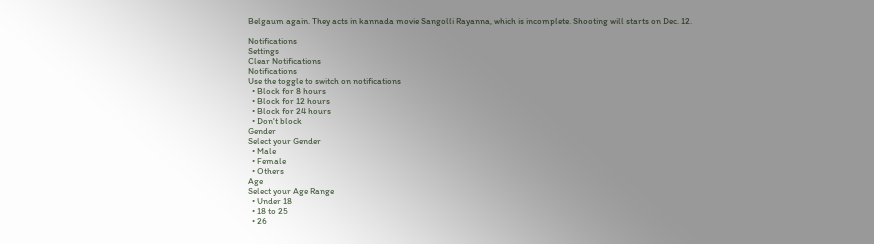Belgaum again. They acts in kannada movie Sangolli Rayanna, which is incomplete. Shooting will starts on Dec. 12.

Notifications
Settings
Clear Notifications
Notifications
Use the toggle to switch on notifications
  • Block for 8 hours
  • Block for 12 hours
  • Block for 24 hours
  • Don't block
Gender
Select your Gender
  • Male
  • Female
  • Others
Age
Select your Age Range
  • Under 18
  • 18 to 25
  • 26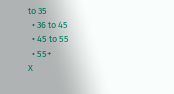to 35
  • 36 to 45
  • 45 to 55
  • 55+
X